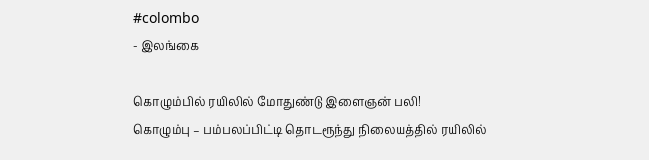#colombo
- இலங்கை

கொழும்பில் ரயிலில் மோதுண்டு இளைஞன் பலி!
கொழும்பு – பம்பலப்பிட்டி தொடரூந்து நிலையத்தில் ரயிலில்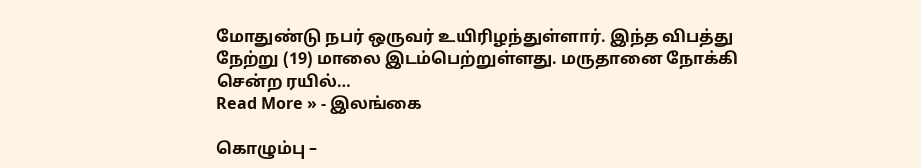மோதுண்டு நபர் ஒருவர் உயிரிழந்துள்ளார். இந்த விபத்து நேற்று (19) மாலை இடம்பெற்றுள்ளது. மருதானை நோக்கி சென்ற ரயில்…
Read More » - இலங்கை

கொழும்பு –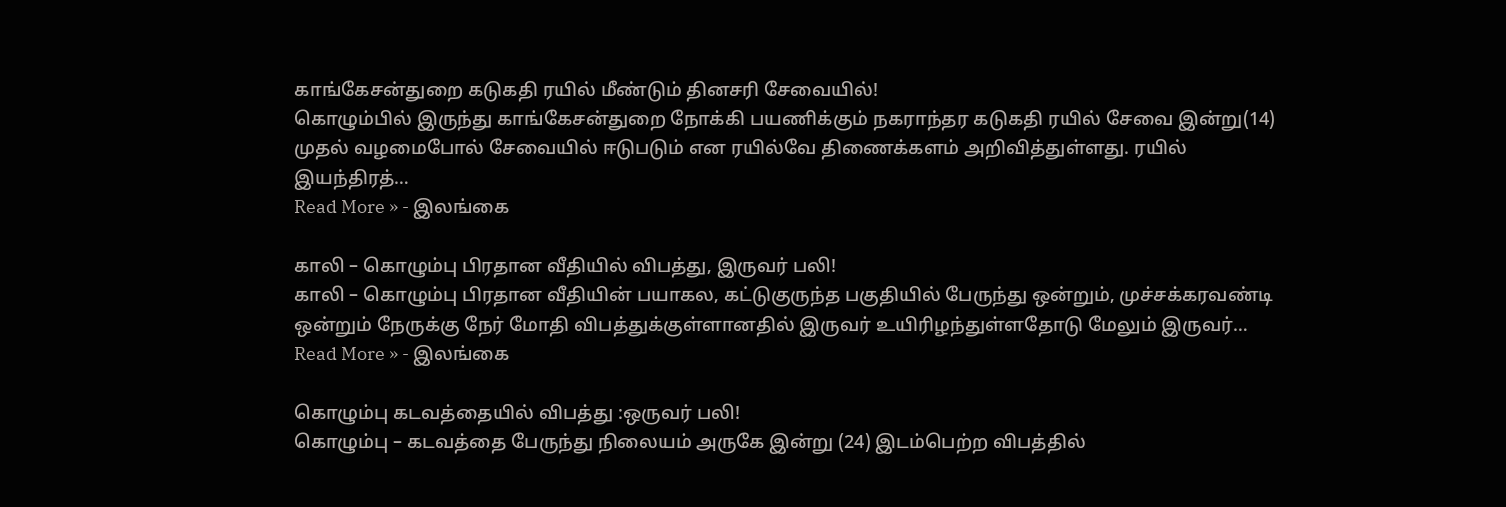காங்கேசன்துறை கடுகதி ரயில் மீண்டும் தினசரி சேவையில்!
கொழும்பில் இருந்து காங்கேசன்துறை நோக்கி பயணிக்கும் நகராந்தர கடுகதி ரயில் சேவை இன்று(14) முதல் வழமைபோல் சேவையில் ஈடுபடும் என ரயில்வே திணைக்களம் அறிவித்துள்ளது. ரயில் இயந்திரத்…
Read More » - இலங்கை

காலி – கொழும்பு பிரதான வீதியில் விபத்து, இருவர் பலி!
காலி – கொழும்பு பிரதான வீதியின் பயாகல, கட்டுகுருந்த பகுதியில் பேருந்து ஒன்றும், முச்சக்கரவண்டி ஒன்றும் நேருக்கு நேர் மோதி விபத்துக்குள்ளானதில் இருவர் உயிரிழந்துள்ளதோடு மேலும் இருவர்…
Read More » - இலங்கை

கொழும்பு கடவத்தையில் விபத்து :ஒருவர் பலி!
கொழும்பு – கடவத்தை பேருந்து நிலையம் அருகே இன்று (24) இடம்பெற்ற விபத்தில்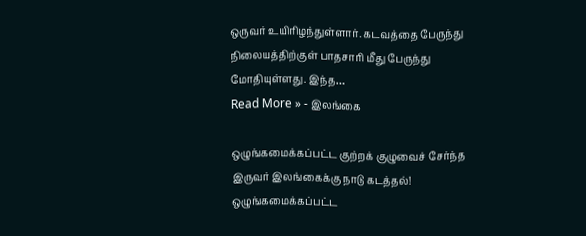ஒருவர் உயிரிழந்துள்ளார். கடவத்தை பேருந்து நிலையத்திற்குள் பாதசாரி மீது பேருந்து மோதியுள்ளது. இந்த…
Read More » - இலங்கை

ஒழுங்கமைக்கப்பட்ட குற்றக் குழுவைச் சேர்ந்த இருவர் இலங்கைக்கு நாடு கடத்தல்!
ஒழுங்கமைக்கப்பட்ட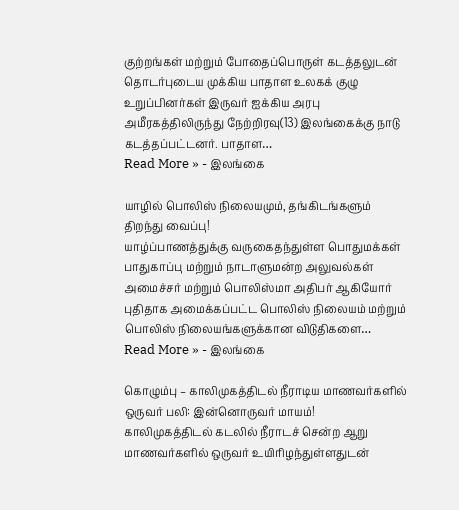குற்றங்கள் மற்றும் போதைப்பொருள் கடத்தலுடன் தொடர்புடைய முக்கிய பாதாள உலகக் குழு உறுப்பினர்கள் இருவர் ஐக்கிய அரபு அமீரகத்திலிருந்து நேற்றிரவு(13) இலங்கைக்கு நாடு கடத்தப்பட்டனர். பாதாள…
Read More » - இலங்கை

யாழில் பொலிஸ் நிலையமும், தங்கிடங்களும் திறந்து வைப்பு!
யாழ்ப்பாணத்துக்கு வருகைதந்துள்ள பொதுமக்கள் பாதுகாப்பு மற்றும் நாடாளுமன்ற அலுவல்கள் அமைச்சர் மற்றும் பொலிஸ்மா அதிபர் ஆகியோர் புதிதாக அமைக்கப்பட்ட பொலிஸ் நிலையம் மற்றும் பொலிஸ் நிலையங்களுக்கான விடுதிகளை…
Read More » - இலங்கை

கொழும்பு – காலிமுகத்திடல் நீராடிய மாணவர்களில் ஒருவர் பலி: இன்னொருவர் மாயம்!
காலிமுகத்திடல் கடலில் நீராடச் சென்ற ஆறு மாணவர்களில் ஒருவர் உயிரிழந்துள்ளதுடன்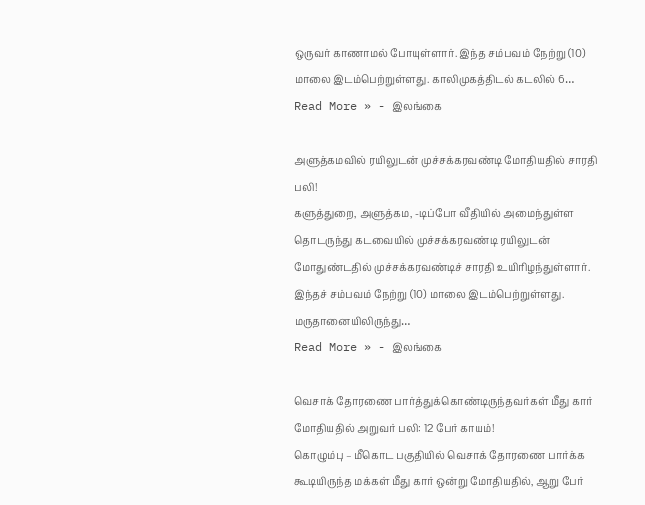ஒருவர் காணாமல் போயுள்ளார். இந்த சம்பவம் நேற்று (10) மாலை இடம்பெற்றுள்ளது. காலிமுகத்திடல் கடலில் 6…
Read More » - இலங்கை

அளுத்கமவில் ரயிலுடன் முச்சக்கரவண்டி மோதியதில் சாரதி பலி!
களுத்துறை, அளுத்கம, -டிப்போ வீதியில் அமைந்துள்ள தொடருந்து கடவையில் முச்சக்கரவண்டி ரயிலுடன் மோதுண்டதில் முச்சக்கரவண்டிச் சாரதி உயிரிழந்துள்ளார். இந்தச் சம்பவம் நேற்று (10) மாலை இடம்பெற்றுள்ளது. மருதானையிலிருந்து…
Read More » - இலங்கை

வெசாக் தோரணை பார்த்துக்கொண்டிருந்தவர்கள் மீது கார் மோதியதில் அறுவர் பலி: 12 பேர் காயம்!
கொழும்பு – மீகொட பகுதியில் வெசாக் தோரணை பார்க்க கூடியிருந்த மக்கள் மீது கார் ஒன்று மோதியதில், ஆறு பேர்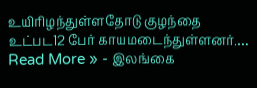உயிரிழந்துள்ளதோடு குழந்தை உட்பட12 பேர் காயமடைந்துள்ளனர்.…
Read More » - இலங்கை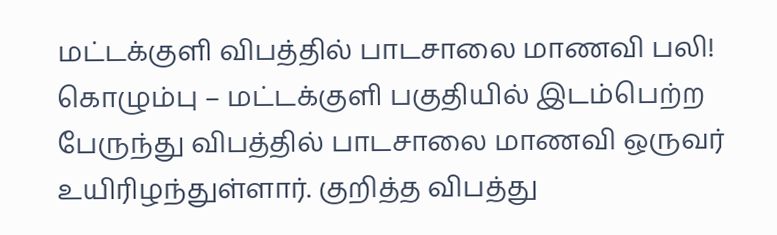மட்டக்குளி விபத்தில் பாடசாலை மாணவி பலி!
கொழும்பு – மட்டக்குளி பகுதியில் இடம்பெற்ற பேருந்து விபத்தில் பாடசாலை மாணவி ஒருவர் உயிரிழந்துள்ளார். குறித்த விபத்து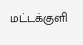மட்டக்குளி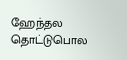ஹேந்தல தொட்டுபொல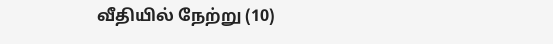வீதியில் நேற்று (10)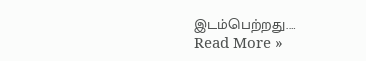இடம்பெற்றது.…
Read More »